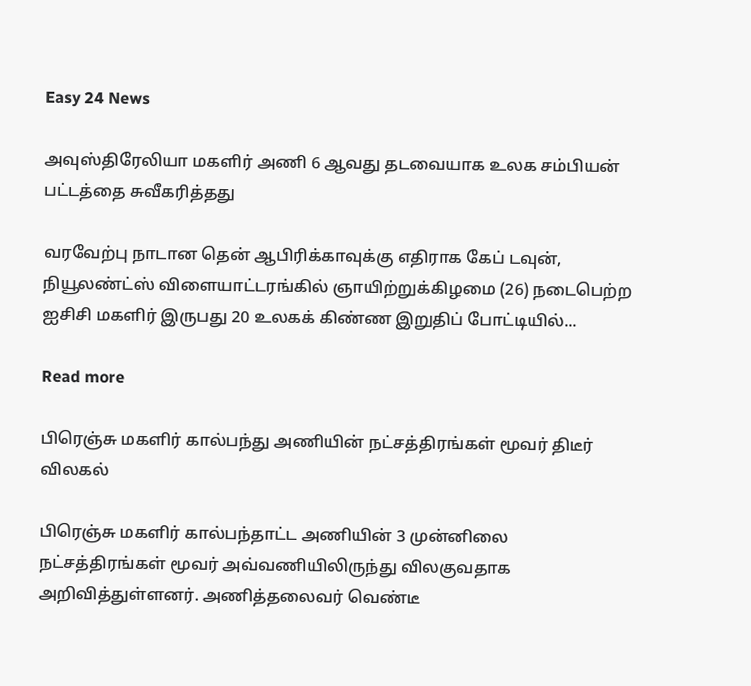Easy 24 News

அவுஸ்திரேலியா மகளிர் அணி 6 ஆவது தடவையாக உலக சம்பியன் பட்டத்தை சுவீகரித்தது

வரவேற்பு நாடான தென் ஆபிரிக்காவுக்கு எதிராக கேப் டவுன், நியூலண்ட்ஸ் விளையாட்டரங்கில் ஞாயிற்றுக்கிழமை (26) நடைபெற்ற ஐசிசி மகளிர் இருபது 20 உலகக் கிண்ண இறுதிப் போட்டியில்...

Read more

பிரெஞ்சு மகளிர் கால்பந்து அணியின் நட்சத்திரங்கள் மூவர் திடீர் விலகல்

பிரெஞ்சு மகளிர் கால்பந்தாட்ட அணியின் 3 முன்னிலை நட்சத்திரங்கள் மூவர் அவ்வணியிலிருந்து விலகுவதாக அறிவித்துள்ளனர். அணித்தலைவர் வெண்டீ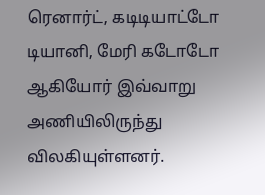ரெனார்ட், கடிடியாட்டோ டியானி, மேரி கடோடோ ஆகியோர் இவ்வாறு அணியிலிருந்து விலகியுள்ளனர்.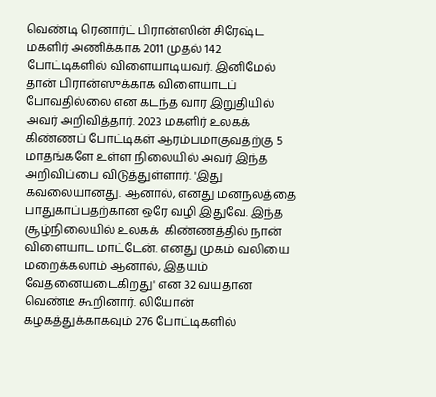வெண்டி ரெனார்ட் பிரான்ஸின் சிரேஷ்ட மகளிர் அணிக்காக 2011 முதல் 142 போட்டிகளில் விளையாடியவர். இனிமேல் தான் பிரான்ஸுக்காக விளையாடப் போவதில்லை என கடந்த வார இறுதியில் அவர் அறிவித்தார். 2023 மகளிர் உலகக் கிண்ணப் போட்டிகள் ஆரம்பமாகுவதற்கு 5 மாதங்களே உள்ள நிலையில் அவர் இந்த அறிவிப்பை விடுத்துள்ளார். 'இது கவலையானது. ஆனால், எனது மனநலத்தை பாதுகாப்பதற்கான ஒரே வழி இதுவே. இந்த சூழ்நிலையில் உலகக்  கிண்ணத்தில் நான் விளையாட மாட்டேன். எனது முகம் வலியை மறைக்கலாம் ஆனால், இதயம் வேதனையடைகிறது' என 32 வயதான வெண்டீ கூறினார். லியோன் கழகத்துக்காகவும் 276 போட்டிகளில்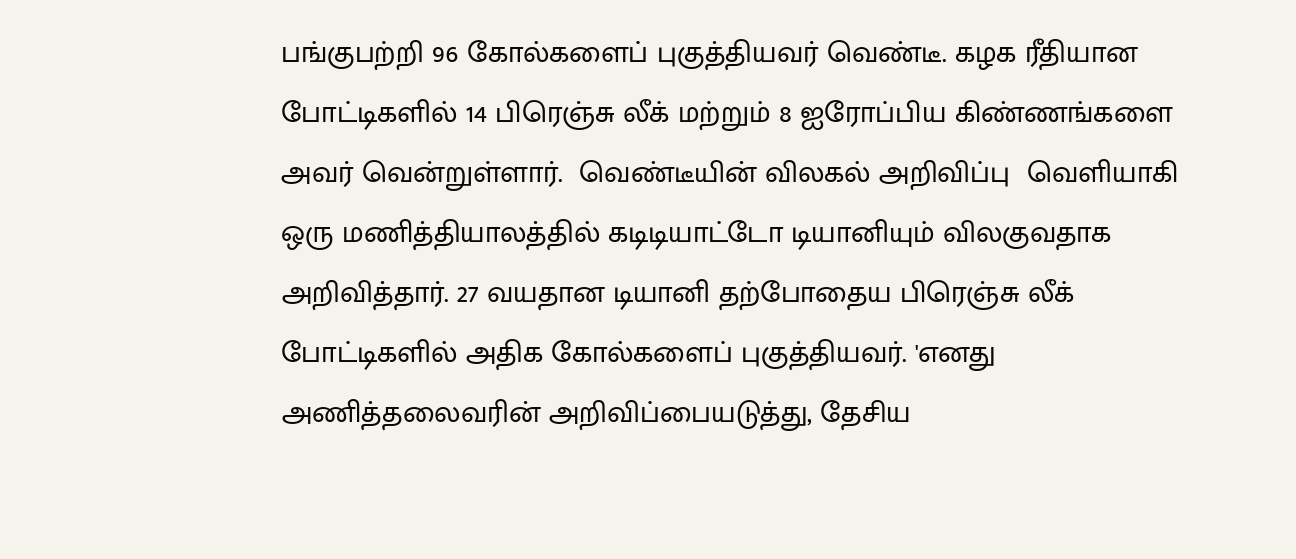பங்குபற்றி 96 கோல்களைப் புகுத்தியவர் வெண்டீ. கழக ரீதியான போட்டிகளில் 14 பிரெஞ்சு லீக் மற்றும் 8 ஐரோப்பிய கிண்ணங்களை அவர் வென்றுள்ளார்.  வெண்டீயின் விலகல் அறிவிப்பு  வெளியாகி ஒரு மணித்தியாலத்தில் கடிடியாட்டோ டியானியும் விலகுவதாக அறிவித்தார். 27 வயதான டியானி தற்போதைய பிரெஞ்சு லீக் போட்டிகளில் அதிக கோல்களைப் புகுத்தியவர். 'எனது அணித்தலைவரின் அறிவிப்பையடுத்து, தேசிய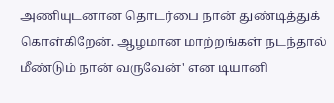அணியுடனான தொடர்பை நான் துண்டித்துக் கொள்கிறேன். ஆழமான மாற்றங்கள் நடந்தால் மீண்டும் நான் வருவேன்' என டியானி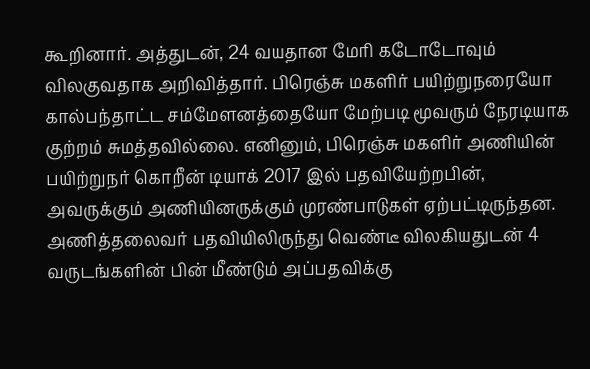கூறினார். அத்துடன், 24 வயதான மேரி கடோடோவும் விலகுவதாக அறிவித்தார். பிரெஞ்சு மகளிர் பயிற்றுநரையோ கால்பந்தாட்ட சம்மேளனத்தையோ மேற்படி மூவரும் நேரடியாக குற்றம் சுமத்தவில்லை. எனினும், பிரெஞ்சு மகளிர் அணியின் பயிற்றுநர் கொறீன் டியாக் 2017 இல் பதவியேற்றபின், அவருக்கும் அணியினருக்கும் முரண்பாடுகள் ஏற்பட்டிருந்தன. அணித்தலைவர் பதவியிலிருந்து வெண்டீ விலகியதுடன் 4 வருடங்களின் பின் மீண்டும் அப்பதவிக்கு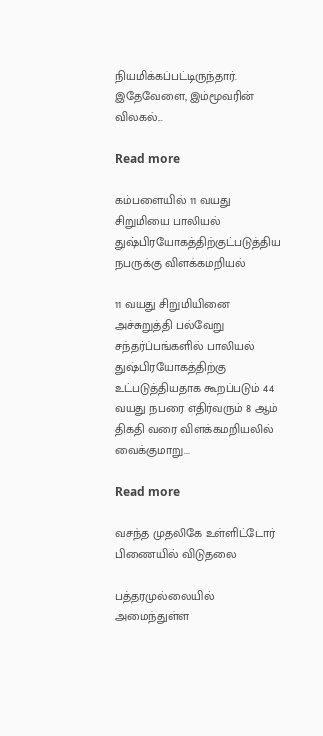நியமிக்கப்பட்டிருந்தார். இதேவேளை, இம்மூவரின் விலகல்...

Read more

கம்பளையில் 11 வயது சிறுமியை பாலியல் துஷ்பிரயோகத்திற்குட்படுத்திய நபருக்கு விளக்கமறியல்

11 வயது சிறுமியினை அச்சுறுத்தி பல்வேறு சந்தர்ப்பங்களில் பாலியல் துஷ்பிரயோகத்திற்கு உட்படுத்தியதாக கூறப்படும் 44 வயது நபரை எதிர்வரும் 8 ஆம் திகதி வரை விளக்கமறியலில் வைக்குமாறு...

Read more

வசந்த முதலிகே உள்ளிட்டோர் பிணையில் விடுதலை

பத்தரமுல்லையில் அமைந்துள்ள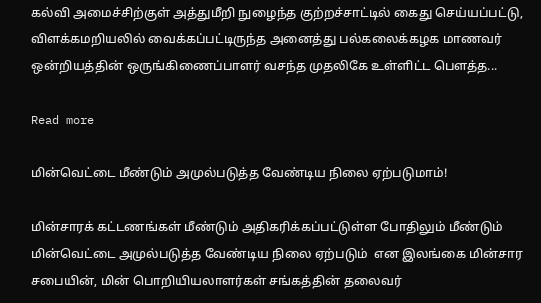கல்வி அமைச்சிற்குள் அத்துமீறி நுழைந்த குற்றச்சாட்டில் கைது செய்யப்பட்டு, விளக்கமறியலில் வைக்கப்பட்டிருந்த அனைத்து பல்கலைக்கழக மாணவர் ஒன்றியத்தின் ஒருங்கிணைப்பாளர் வசந்த முதலிகே உள்ளிட்ட பௌத்த...

Read more

மின்வெட்டை மீண்டும் அமுல்படுத்த வேண்டிய நிலை ஏற்படுமாம்!

மின்சாரக் கட்டணங்கள் மீண்டும் அதிகரிக்கப்பட்டுள்ள போதிலும் மீண்டும் மின்வெட்டை அமுல்படுத்த வேண்டிய நிலை ஏற்படும்  என இலங்கை மின்சார சபையின், மின் பொறியியலாளர்கள் சங்கத்தின் தலைவர்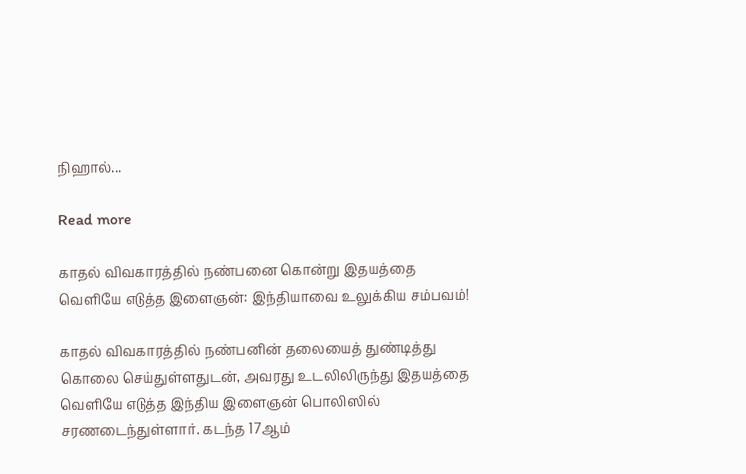நிஹால்...

Read more

காதல் விவகாரத்தில் நண்பனை கொன்று இதயத்தை வெளியே எடுத்த இளைஞன்: இந்தியாவை உலுக்கிய சம்பவம்!

காதல் விவகாரத்தில் நண்பனின் தலையைத் துண்டித்து கொலை செய்துள்ளதுடன், அவரது உடலிலிருந்து இதயத்தை வெளியே எடுத்த இந்திய இளைஞன் பொலிஸில் சரணடைந்துள்ளார். கடந்த 17ஆம்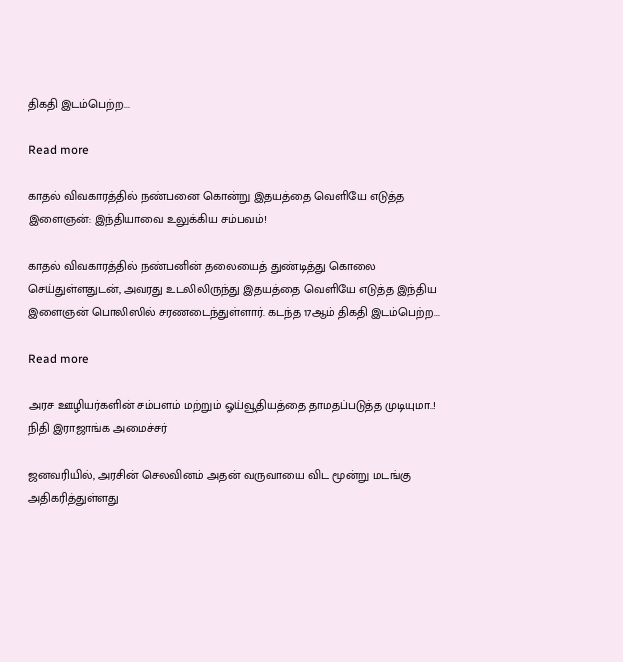திகதி இடம்பெற்ற...

Read more

காதல் விவகாரத்தில் நண்பனை கொன்று இதயத்தை வெளியே எடுத்த இளைஞன்: இந்தியாவை உலுக்கிய சம்பவம்!

காதல் விவகாரத்தில் நண்பனின் தலையைத் துண்டித்து கொலை செய்துள்ளதுடன், அவரது உடலிலிருந்து இதயத்தை வெளியே எடுத்த இந்திய இளைஞன் பொலிஸில் சரணடைந்துள்ளார். கடந்த 17ஆம் திகதி இடம்பெற்ற...

Read more

அரச ஊழியர்களின் சம்பளம் மற்றும் ஓய்வூதியத்தை தாமதப்படுத்த முடியுமா..! நிதி இராஜாங்க அமைச்சர்

ஜனவரியில், அரசின் செலவினம் அதன் வருவாயை விட மூன்று மடங்கு அதிகரித்துள்ளது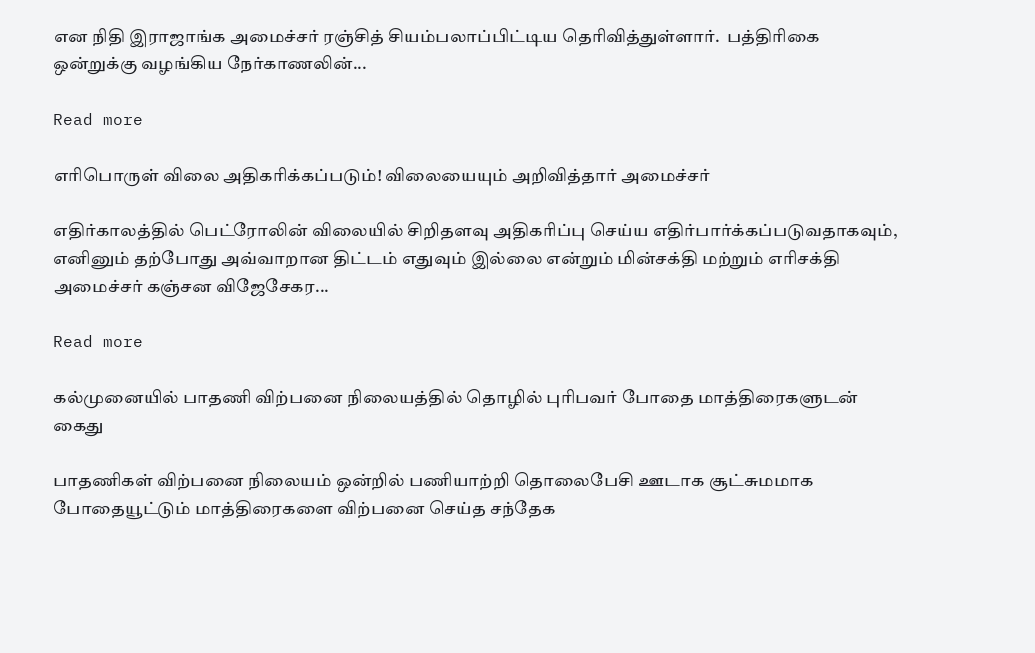என நிதி இராஜாங்க அமைச்சர் ரஞ்சித் சியம்பலாப்பிட்டிய தெரிவித்துள்ளார்.  பத்திரிகை ஒன்றுக்கு வழங்கிய நேர்காணலின்...

Read more

எரிபொருள் விலை அதிகரிக்கப்படும்! விலையையும் அறிவித்தார் அமைச்சர்

எதிர்காலத்தில் பெட்ரோலின் விலையில் சிறிதளவு அதிகரிப்பு செய்ய எதிர்பார்க்கப்படுவதாகவும், எனினும் தற்போது அவ்வாறான திட்டம் எதுவும் இல்லை என்றும் மின்சக்தி மற்றும் எரிசக்தி அமைச்சர் கஞ்சன விஜேசேகர...

Read more

கல்முனையில் பாதணி விற்பனை நிலையத்தில் தொழில் புரிபவர் போதை மாத்திரைகளுடன் கைது

பாதணிகள் விற்பனை நிலையம் ஒன்றில் பணியாற்றி தொலைபேசி ஊடாக சூட்சுமமாக போதையூட்டும் மாத்திரைகளை விற்பனை செய்த சந்தேக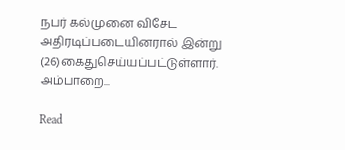நபர் கல்முனை விசேட அதிரடிப்படையினரால் இன்று (26)கைதுசெய்யப்பட்டுள்ளார். அம்பாறை...

Read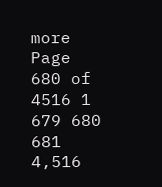more
Page 680 of 4516 1 679 680 681 4,516